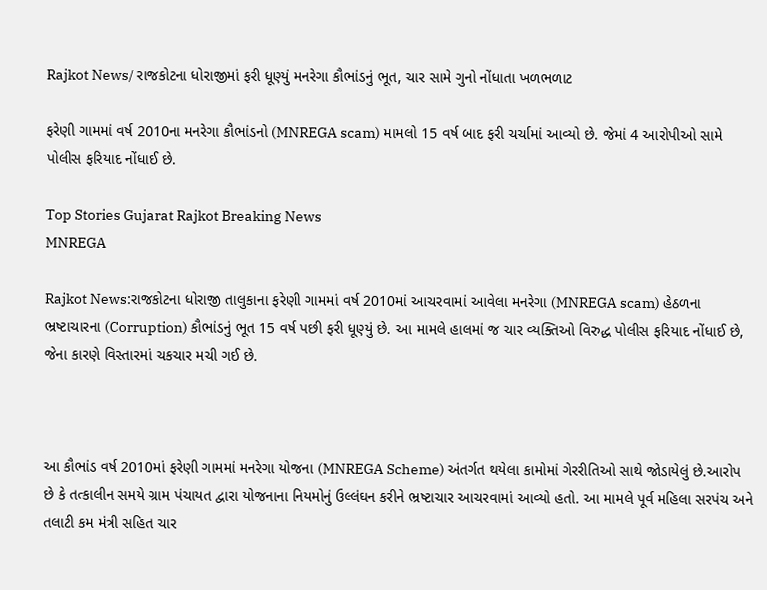Rajkot News/ રાજકોટના ધોરાજીમાં ફરી ધૂણ્યું મનરેગા કૌભાંડનું ભૂત, ચાર સામે ગુનો નોંધાતા ખળભળાટ

ફરેણી ગામમાં વર્ષ 2010ના મનરેગા કૌભાંડનો (MNREGA scam) મામલો 15 વર્ષ બાદ ફરી ચર્ચામાં આવ્યો છે. જેમાં 4 આરોપીઓ સામે પોલીસ ફરિયાદ નોંધાઈ છે.

Top Stories Gujarat Rajkot Breaking News
MNREGA

Rajkot News:રાજકોટના ધોરાજી તાલુકાના ફરેણી ગામમાં વર્ષ 2010માં આચરવામાં આવેલા મનરેગા (MNREGA scam) હેઠળના ભ્રષ્ટાચારના (Corruption) કૌભાંડનું ભૂત 15 વર્ષ પછી ફરી ધૂણ્યું છે. આ મામલે હાલમાં જ ચાર વ્યક્તિઓ વિરુદ્ધ પોલીસ ફરિયાદ નોંધાઈ છે, જેના કારણે વિસ્તારમાં ચકચાર મચી ગઈ છે.



આ કૌભાંડ વર્ષ 2010માં ફરેણી ગામમાં મનરેગા યોજના (MNREGA Scheme) અંતર્ગત થયેલા કામોમાં ગેરરીતિઓ સાથે જોડાયેલું છે.આરોપ છે કે તત્કાલીન સમયે ગ્રામ પંચાયત દ્વારા યોજનાના નિયમોનું ઉલ્લંઘન કરીને ભ્રષ્ટાચાર આચરવામાં આવ્યો હતો. આ મામલે પૂર્વ મહિલા સરપંચ અને તલાટી કમ મંત્રી સહિત ચાર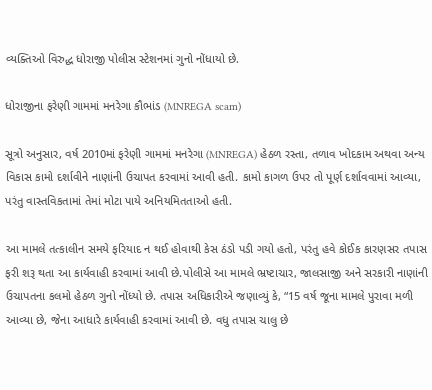વ્યક્તિઓ વિરુદ્ધ ધોરાજી પોલીસ સ્ટેશનમાં ગુનો નોંધાયો છે.

ધોરાજીના ફરેણી ગામમાં મનરેગા કૌભાંડ (MNREGA scam)

સૂત્રો અનુસાર, વર્ષ 2010માં ફરેણી ગામમાં મનરેગા (MNREGA) હેઠળ રસ્તા, તળાવ ખોદકામ અથવા અન્ય વિકાસ કામો દર્શાવીને નાણાંની ઉચાપત કરવામાં આવી હતી. કામો કાગળ ઉપર તો પૂર્ણ દર્શાવવામાં આવ્યા, પરંતુ વાસ્તવિકતામાં તેમાં મોટા પાયે અનિયમિતતાઓ હતી.

આ મામલે તત્કાલીન સમયે ફરિયાદ ન થઈ હોવાથી કેસ ઠંડો પડી ગયો હતો, પરંતુ હવે કોઈક કારણસર તપાસ ફરી શરૂ થતા આ કાર્યવાહી કરવામાં આવી છે.પોલીસે આ મામલે ભ્રષ્ટાચાર, જાલસાજી અને સરકારી નાણાંની ઉચાપતના કલમો હેઠળ ગુનો નોંધ્યો છે. તપાસ અધિકારીએ જણાવ્યું કે, “15 વર્ષ જૂના મામલે પુરાવા મળી આવ્યા છે, જેના આધારે કાર્યવાહી કરવામાં આવી છે. વધુ તપાસ ચાલુ છે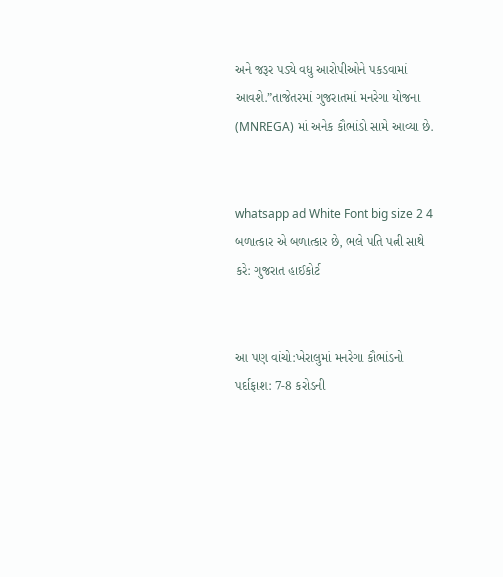અને જરૂર પડ્યે વધુ આરોપીઓને પકડવામાં આવશે.”તાજેતરમાં ગુજરાતમાં મનરેગા યોજના (MNREGA) માં અનેક કૌભાંડો સામે આવ્યા છે.


whatsapp ad White Font big size 2 4 બળાત્કાર એ બળાત્કાર છે, ભલે પતિ પત્ની સાથે કરે: ગુજરાત હાઈકોર્ટ


આ પણ વાંચો:ખેરાલુમાં મનરેગા કૌભાંડનો પર્દાફાશ: 7-8 કરોડની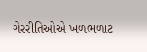ગેરરીતિઓએ ખળભળાટ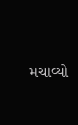મચાવ્યો